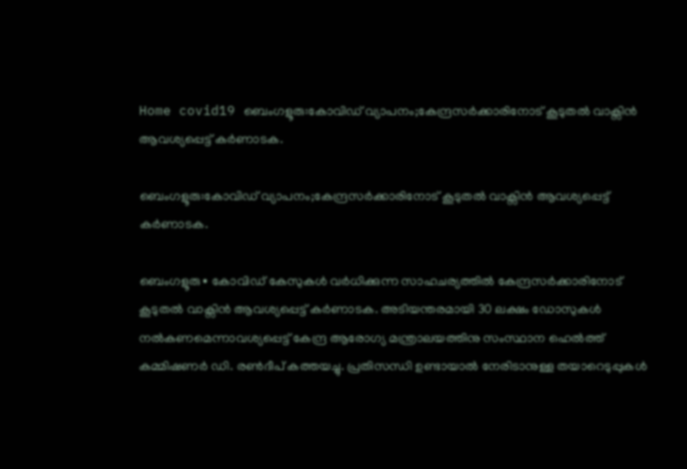Home covid19 ബെംഗളൂരു:കോവിഡ് വ്യാപനം;കേന്ദ്രസർക്കാരിനോട് കൂടുതൽ വാക്സിൻ ആവശ്യപ്പെട്ട് കർണാടക.

ബെംഗളൂരു:കോവിഡ് വ്യാപനം;കേന്ദ്രസർക്കാരിനോട് കൂടുതൽ വാക്സിൻ ആവശ്യപ്പെട്ട് കർണാടക.

ബെംഗളൂരു∙ കോവിഡ് കേസുകൾ വർധിക്കുന്ന സാഹചര്യത്തിൽ കേന്ദ്രസർക്കാരിനോട് കൂടുതൽ വാക്സിൻ ആവശ്യപ്പെട്ട് കർണാടക. അടിയന്തരമായി 30 ലക്ഷം ഡോസുകൾ നൽകണമെന്നാവശ്യപ്പെട്ട് കേന്ദ്ര ആരോഗ്യ മന്ത്രാലയത്തിനു സംസ്ഥാന ഹെൽത്ത് കമ്മിഷണർ ഡി. രൺദീപ് കത്തയച്ചു. പ്രതിസന്ധി ഉണ്ടായാൽ നേരിടാനുള്ള തയാറെടുപ്പുകൾ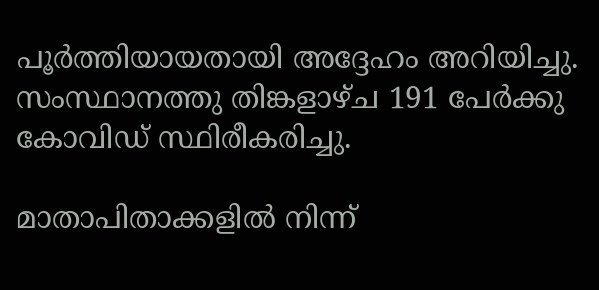പൂർത്തിയായതായി അദ്ദേഹം അറിയിച്ചു. സംസ്ഥാനത്തു തിങ്കളാഴ്ച 191 പേർക്കു കോവിഡ് സ്ഥിരീകരിച്ചു.

മാതാപിതാക്കളില്‍ നിന്ന്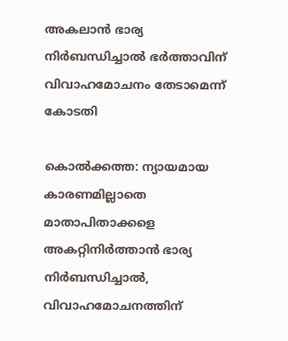അകലാന്‍ ഭാര്യ നിര്‍ബന്ധിച്ചാല്‍ ഭര്‍ത്താവിന് വിവാഹമോചനം തേടാമെന്ന് കോടതി

കൊല്‍ക്കത്ത: ന്യായമായ കാരണമില്ലാതെ മാതാപിതാക്കളെ അകറ്റിനിര്‍ത്താന്‍ ഭാര്യ നിര്‍ബന്ധിച്ചാല്‍, വിവാഹമോചനത്തിന്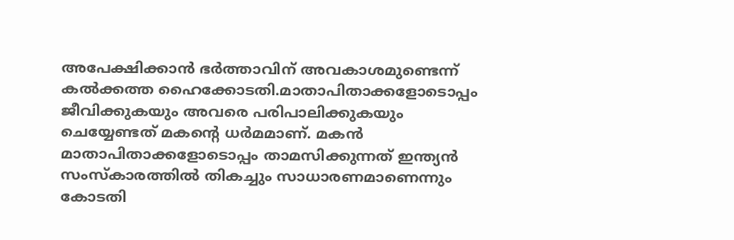അപേക്ഷിക്കാന്‍ ഭര്‍ത്താവിന് അവകാശമുണ്ടെന്ന് കല്‍ക്കത്ത ഹൈക്കോടതി.മാതാപിതാക്കളോടൊപ്പം ജീവിക്കുകയും അവരെ പരിപാലിക്കുകയും ചെയ്യേണ്ടത് മകന്റെ ധര്‍മമാണ്. മകന്‍ മാതാപിതാക്കളോടൊപ്പം താമസിക്കുന്നത് ഇന്ത്യന്‍ സംസ്കാരത്തില്‍ തികച്ചും സാധാരണമാണെന്നും കോടതി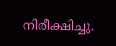നിരീക്ഷിച്ചു.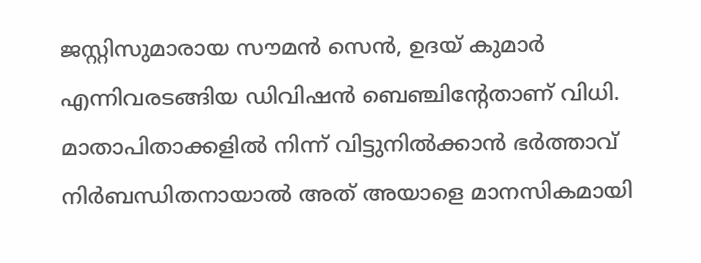ജസ്റ്റിസുമാരായ സൗമന്‍ സെന്‍, ഉദയ് കുമാര്‍ എന്നിവരടങ്ങിയ ഡിവിഷന്‍ ബെഞ്ചിന്‍റേതാണ് വിധി. മാതാപിതാക്കളില്‍ നിന്ന് വിട്ടുനില്‍ക്കാന്‍ ഭര്‍ത്താവ് നിര്‍ബന്ധിതനായാല്‍ അത് അയാളെ മാനസികമായി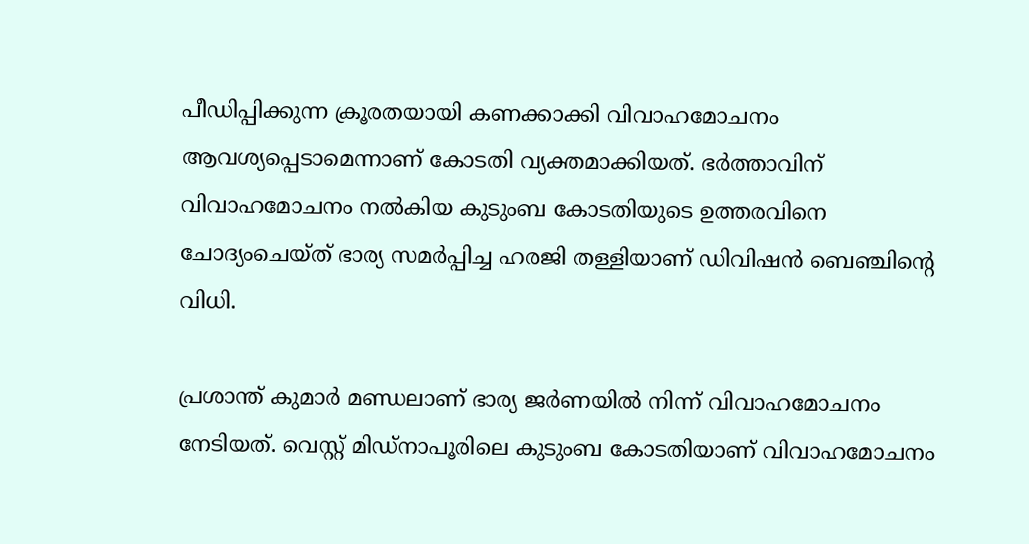പീഡിപ്പിക്കുന്ന ക്രൂരതയായി കണക്കാക്കി വിവാഹമോചനം ആവശ്യപ്പെടാമെന്നാണ് കോടതി വ്യക്തമാക്കിയത്. ഭര്‍ത്താവിന് വിവാഹമോചനം നല്‍കിയ കുടുംബ കോടതിയുടെ ഉത്തരവിനെ ചോദ്യംചെയ്ത് ഭാര്യ സമര്‍പ്പിച്ച ഹരജി തള്ളിയാണ് ഡിവിഷന്‍ ബെഞ്ചിന്‍റെ വിധി.

പ്രശാന്ത് കുമാര്‍ മണ്ഡലാണ് ഭാര്യ ജര്‍ണയില്‍ നിന്ന് വിവാഹമോചനം നേടിയത്. വെസ്റ്റ് മിഡ്‌നാപൂരിലെ കുടുംബ കോടതിയാണ് വിവാഹമോചനം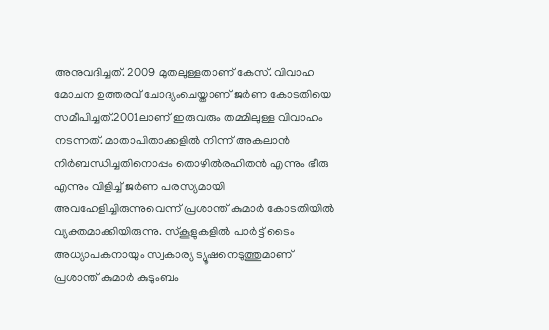അനുവദിച്ചത്. 2009 മുതലുള്ളതാണ് കേസ്. വിവാഹ മോചന ഉത്തരവ് ചോദ്യംചെയ്താണ് ജര്‍ണ കോടതിയെ സമീപിച്ചത്.2001ലാണ് ഇരുവരും തമ്മിലുള്ള വിവാഹം നടന്നത്. മാതാപിതാക്കളില്‍ നിന്ന് അകലാന്‍ നിര്‍ബന്ധിച്ചതിനൊപ്പം തൊഴില്‍രഹിതന്‍ എന്നും ഭീരു എന്നും വിളിച്ച്‌ ജര്‍ണ പരസ്യമായി അവഹേളിച്ചിരുന്നുവെന്ന് പ്രശാന്ത് കുമാര്‍ കോടതിയില്‍ വ്യക്തമാക്കിയിരുന്നു. സ്കൂളുകളില്‍ പാര്‍ട്ട് ടൈം അധ്യാപകനായും സ്വകാര്യ ട്യൂഷനെടുത്തുമാണ് പ്രശാന്ത് കുമാര്‍ കുടുംബം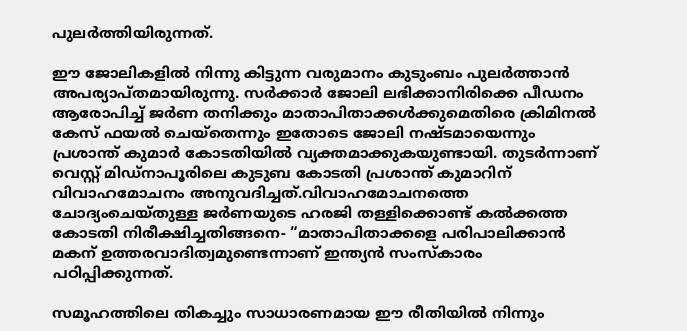പുലര്‍ത്തിയിരുന്നത്.

ഈ ജോലികളില്‍ നിന്നു കിട്ടുന്ന വരുമാനം കുടുംബം പുലര്‍ത്താന്‍ അപര്യാപ്തമായിരുന്നു. സര്‍ക്കാര്‍ ജോലി ലഭിക്കാനിരിക്കെ പീഡനം ആരോപിച്ച്‌ ജര്‍ണ തനിക്കും മാതാപിതാക്കള്‍ക്കുമെതിരെ ക്രിമിനല്‍ കേസ് ഫയല്‍ ചെയ്തെന്നും ഇതോടെ ജോലി നഷ്ടമായെന്നും പ്രശാന്ത് കുമാര്‍ കോടതിയില്‍ വ്യക്തമാക്കുകയുണ്ടായി. തുടര്‍ന്നാണ് വെസ്റ്റ് മിഡ്നാപൂരിലെ കുടുബ കോടതി പ്രശാന്ത് കുമാറിന് വിവാഹമോചനം അനുവദിച്ചത്.വിവാഹമോചനത്തെ ചോദ്യംചെയ്തുള്ള ജര്‍ണയുടെ ഹരജി തള്ളിക്കൊണ്ട് കല്‍ക്കത്ത കോടതി നിരീക്ഷിച്ചതിങ്ങനെ- “മാതാപിതാക്കളെ പരിപാലിക്കാന്‍ മകന് ഉത്തരവാദിത്വമുണ്ടെന്നാണ് ഇന്ത്യന്‍ സംസ്കാരം പഠിപ്പിക്കുന്നത്.

സമൂഹത്തിലെ തികച്ചും സാധാരണമായ ഈ രീതിയില്‍ നിന്നും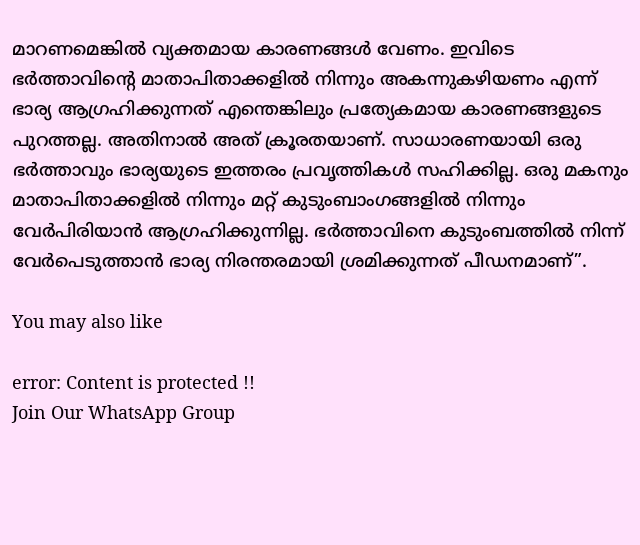മാറണമെങ്കില്‍ വ്യക്തമായ കാരണങ്ങള്‍ വേണം. ഇവിടെ ഭര്‍ത്താവിന്‍റെ മാതാപിതാക്കളില്‍ നിന്നും അകന്നുകഴിയണം എന്ന് ഭാര്യ ആഗ്രഹിക്കുന്നത് എന്തെങ്കിലും പ്രത്യേകമായ കാരണങ്ങളുടെ പുറത്തല്ല. അതിനാല്‍ അത് ക്രൂരതയാണ്. സാധാരണയായി ഒരു ഭര്‍ത്താവും ഭാര്യയുടെ ഇത്തരം പ്രവൃത്തികള്‍ സഹിക്കില്ല. ഒരു മകനും മാതാപിതാക്കളില്‍ നിന്നും മറ്റ് കുടുംബാംഗങ്ങളില്‍ നിന്നും വേര്‍പിരിയാന്‍ ആഗ്രഹിക്കുന്നില്ല. ഭര്‍ത്താവിനെ കുടുംബത്തില്‍ നിന്ന് വേര്‍പെടുത്താന്‍ ഭാര്യ നിരന്തരമായി ശ്രമിക്കുന്നത് പീഡനമാണ്”.

You may also like

error: Content is protected !!
Join Our WhatsApp Group